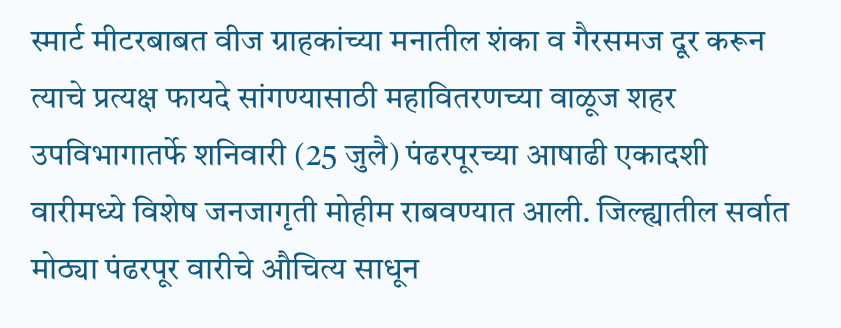स्मार्ट मीटरबाबत वीज ग्राहकांच्या मनातील शंका व गैरसमज दूर करून त्याचे प्रत्यक्ष फायदे सांगण्यासाठी महावितरणच्या वाळूज शहर उपविभागातर्फे शनिवारी (25 जुलै) पंढरपूरच्या आषाढी एकादशी वारीमध्ये विशेष जनजागृती मोहीम राबवण्यात आली. जिल्ह्यातील सर्वात मोठ्या पंढरपूर वारीचे औचित्य साधून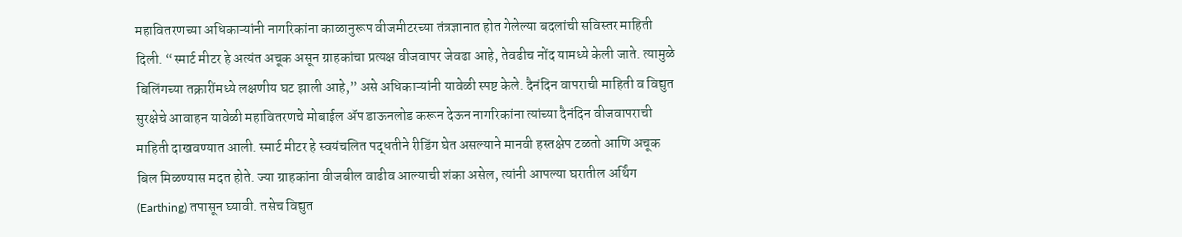महावितरणच्या अधिकाऱ्यांनी नागरिकांना काळानुरूप वीजमीटरच्या तंत्रज्ञानात होत गेलेल्या बदलांची सविस्तर माहिती दिली. “स्मार्ट मीटर हे अत्यंत अचूक असून ग्राहकांचा प्रत्यक्ष वीजवापर जेवढा आहे, तेवढीच नोंद यामध्ये केली जाते. त्यामुळे बिलिंगच्या तक्रारींमध्ये लक्षणीय घट झाली आहे,” असे अधिकाऱ्यांनी यावेळी स्पष्ट केले. दैनंदिन वापराची माहिती व विद्युत सुरक्षेचे आवाहन यावेळी महावितरणचे मोबाईल ॲप डाऊनलोड करून देऊन नागरिकांना त्यांच्या दैनंदिन वीजवापराची माहिती दाखवण्यात आली. स्मार्ट मीटर हे स्वयंचलित पद्धतीने रीडिंग घेत असल्याने मानवी हस्तक्षेप टळतो आणि अचूक बिल मिळण्यास मदत होते. ज्या ग्राहकांना वीजबील वाढीव आल्याची शंका असेल, त्यांनी आपल्या घरातील अर्थिंग (Earthing) तपासून घ्यावी. तसेच विद्युत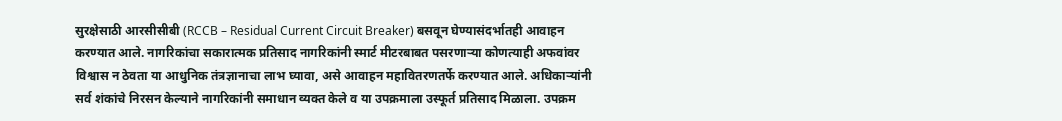सुरक्षेसाठी आरसीसीबी (RCCB – Residual Current Circuit Breaker) बसवून घेण्यासंदर्भातही आवाहन करण्यात आले. नागरिकांचा सकारात्मक प्रतिसाद नागरिकांनी स्मार्ट मीटरबाबत पसरणाऱ्या कोणत्याही अफवांवर विश्वास न ठेवता या आधुनिक तंत्रज्ञानाचा लाभ घ्यावा, असे आवाहन महावितरणतर्फे करण्यात आले. अधिकाऱ्यांनी सर्व शंकांचे निरसन केल्याने नागरिकांनी समाधान व्यक्त केले व या उपक्रमाला उस्फूर्त प्रतिसाद मिळाला. उपक्रम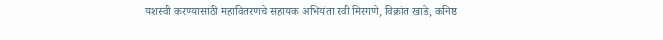यशस्वी करण्यासाठी महावितरणचे सहायक अभियंता रवी मिरगणे, विक्रांत खाडे, कनिष्ठ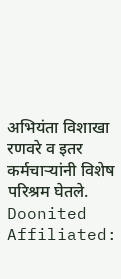अभियंता विशाखा रणवरे व इतर कर्मचाऱ्यांनी विशेष परिश्रम घेतले.
Doonited Affiliated: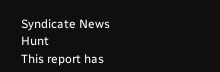Syndicate News Hunt
This report has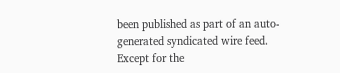been published as part of an auto-generated syndicated wire feed. Except for the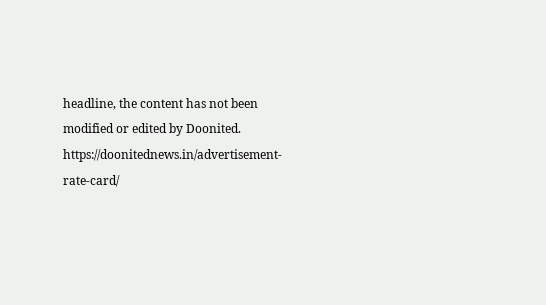headline, the content has not been modified or edited by Doonited.
https://doonitednews.in/advertisement-rate-card/